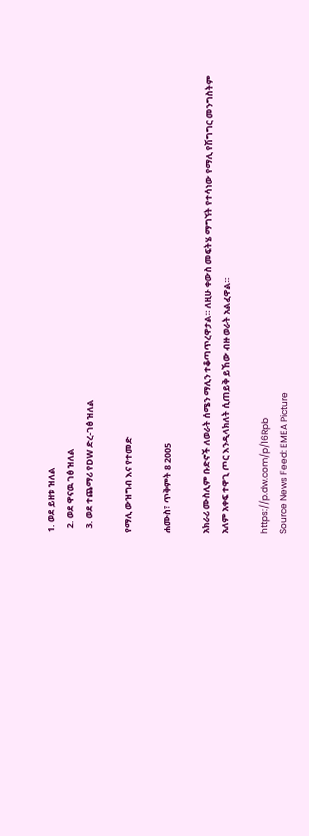1. ወደ ይዘቱ ዝለል
  2. ወደ ዋናዉ ገፅ ዝለል
  3. ወደ ተጨማሪ የDW ድረ-ገፅ ዝለል

የማሊ ውዝግብ እና የተመድ

ሐሙስ፣ ጥቅምት 8 2005

አክራሪ ሙስሊም ቡድኖች ለወራት ሰሜን ማሊን ተቆጣጥረዋታል። ለዚሁ ቀውስ መፍትሄ ማግኘት የተሳነው የማሊ የሽግግር መንግስትም አለም አቀፍ ተዋጊ ጦር እንዲላክለት ሲጠይቅ ይኸው ብዙ ወራት አልፈዋል።

https://p.dw.com/p/16Rpb
Source News Feed: EMEA Picture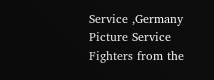Service ,Germany Picture Service Fighters from the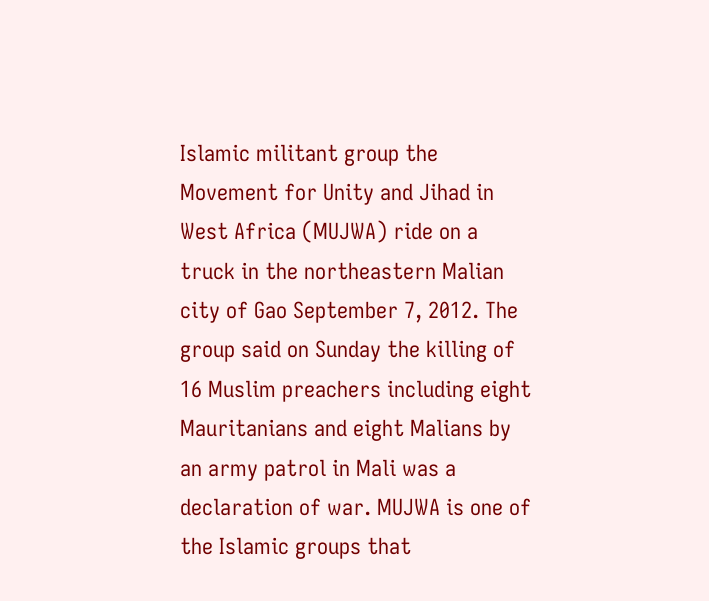Islamic militant group the Movement for Unity and Jihad in West Africa (MUJWA) ride on a truck in the northeastern Malian city of Gao September 7, 2012. The group said on Sunday the killing of 16 Muslim preachers including eight Mauritanians and eight Malians by an army patrol in Mali was a declaration of war. MUJWA is one of the Islamic groups that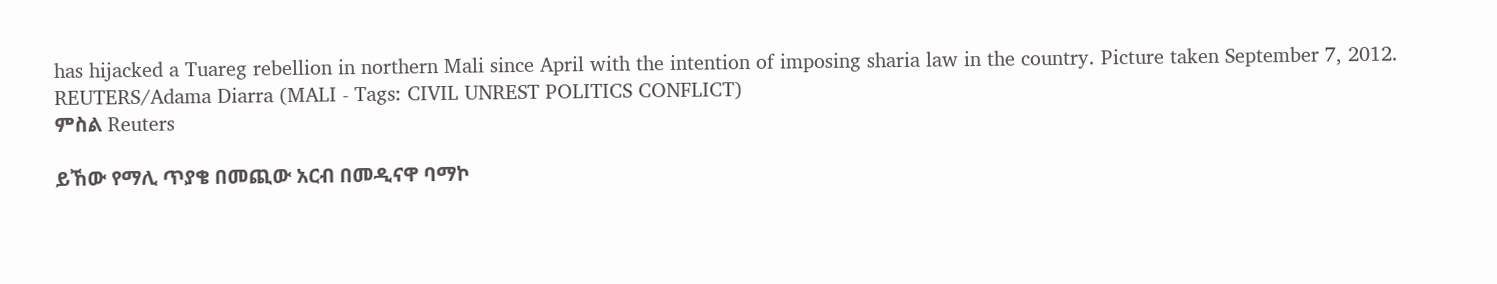has hijacked a Tuareg rebellion in northern Mali since April with the intention of imposing sharia law in the country. Picture taken September 7, 2012. REUTERS/Adama Diarra (MALI - Tags: CIVIL UNREST POLITICS CONFLICT)
ምስል Reuters

ይኸው የማሊ ጥያቄ በመጪው አርብ በመዲናዋ ባማኮ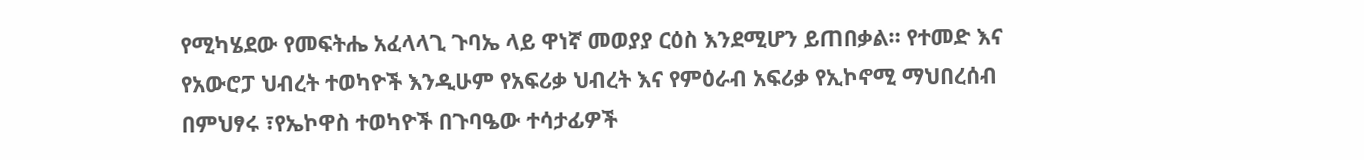የሚካሄደው የመፍትሔ አፈላላጊ ጉባኤ ላይ ዋነኛ መወያያ ርዕስ እንደሚሆን ይጠበቃል። የተመድ እና የአውሮፓ ህብረት ተወካዮች እንዲሁም የአፍሪቃ ህብረት እና የምዕራብ አፍሪቃ የኢኮኖሚ ማህበረሰብ በምህፃሩ ፣የኤኮዋስ ተወካዮች በጉባዔው ተሳታፊዎች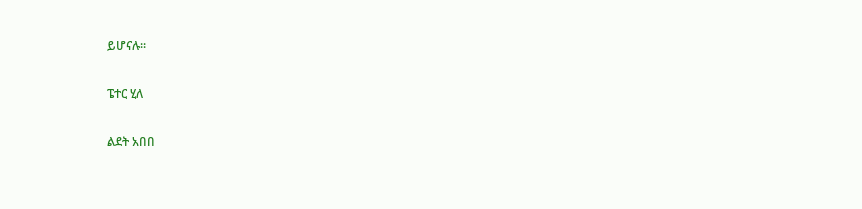ይሆናሉ።

ፔተር ሂለ

ልደት አበበ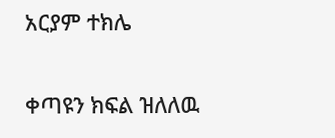አርያም ተክሌ

ቀጣዩን ክፍል ዝለለዉ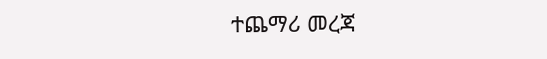ተጨማሪ መረጃ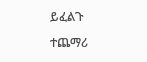ይፈልጉ

ተጨማሪ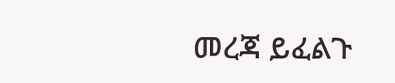መረጃ ይፈልጉ